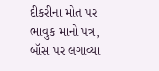દીકરીના મોત પર ભાવુક માનો પત્ર, બૉસ પર લગાવ્યા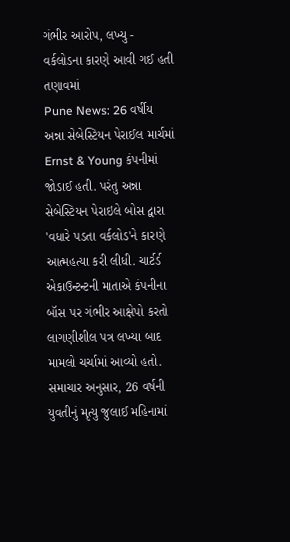ગંભીર આરોપ, લખ્યુ - વર્કલોડના કારણે આવી ગઈ હતી તણાવમાં
Pune News: 26 વર્ષીય અન્ના સેબેસ્ટિયન પેરાઈલ માર્ચમાં Ernst & Young કંપનીમાં જોડાઈ હતી. પરંતુ અન્ના સેબેસ્ટિયન પેરાઇલે બોસ દ્વારા 'વધારે પડતા વર્કલોડ'ને કારણે આત્મહત્યા કરી લીધી. ચાર્ટર્ડ એકાઉન્ટન્ટની માતાએ કંપનીના બૉસ પર ગંભીર આક્ષેપો કરતો લાગણીશીલ પત્ર લખ્યા બાદ મામલો ચર્ચામાં આવ્યો હતો.
સમાચાર અનુસાર, 26 વર્ષની યુવતીનું મૃત્યુ જુલાઈ મહિનામાં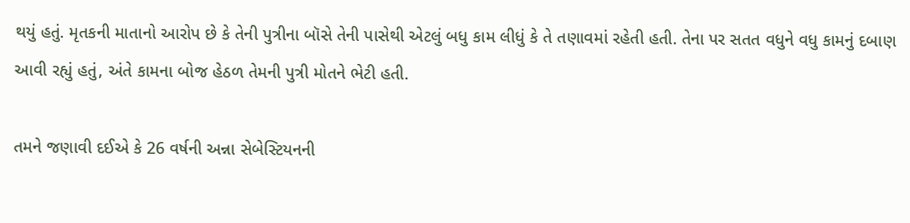થયું હતું. મૃતકની માતાનો આરોપ છે કે તેની પુત્રીના બૉસે તેની પાસેથી એટલું બધુ કામ લીધું કે તે તણાવમાં રહેતી હતી. તેના પર સતત વધુને વધુ કામનું દબાણ આવી રહ્યું હતું, અંતે કામના બોજ હેઠળ તેમની પુત્રી મોતને ભેટી હતી.

તમને જણાવી દઈએ કે 26 વર્ષની અન્ના સેબેસ્ટિયનની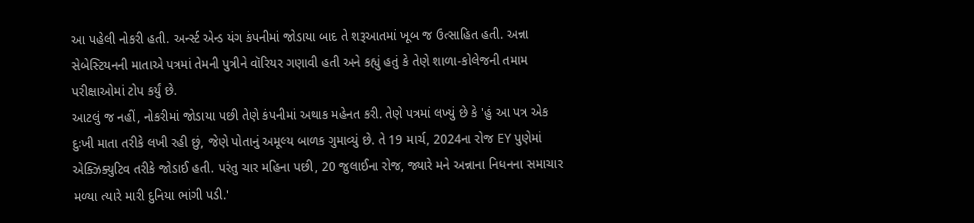આ પહેલી નોકરી હતી. અર્ન્સ્ટ એન્ડ યંગ કંપનીમાં જોડાયા બાદ તે શરૂઆતમાં ખૂબ જ ઉત્સાહિત હતી. અન્ના સેબેસ્ટિયનની માતાએ પત્રમાં તેમની પુત્રીને વૉરિયર ગણાવી હતી અને કહ્યું હતું કે તેણે શાળા-કોલેજની તમામ પરીક્ષાઓમાં ટોપ કર્યું છે.
આટલું જ નહીં, નોકરીમાં જોડાયા પછી તેણે કંપનીમાં અથાક મહેનત કરી. તેણે પત્રમાં લખ્યું છે કે 'હું આ પત્ર એક દુઃખી માતા તરીકે લખી રહી છું, જેણે પોતાનું અમૂલ્ય બાળક ગુમાવ્યું છે. તે 19 માર્ચ, 2024ના રોજ EY પુણેમાં એક્ઝિક્યુટિવ તરીકે જોડાઈ હતી. પરંતુ ચાર મહિના પછી, 20 જુલાઈના રોજ, જ્યારે મને અન્નાના નિધનના સમાચાર મળ્યા ત્યારે મારી દુનિયા ભાંગી પડી.'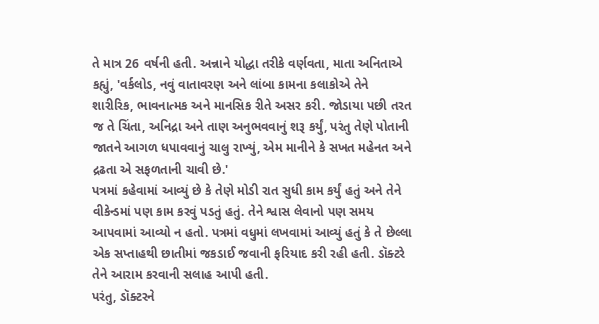તે માત્ર 26 વર્ષની હતી. અન્નાને યોદ્ધા તરીકે વર્ણવતા, માતા અનિતાએ કહ્યું, 'વર્કલોડ, નવું વાતાવરણ અને લાંબા કામના કલાકોએ તેને શારીરિક, ભાવનાત્મક અને માનસિક રીતે અસર કરી. જોડાયા પછી તરત જ તે ચિંતા, અનિદ્રા અને તાણ અનુભવવાનું શરૂ કર્યું, પરંતુ તેણે પોતાની જાતને આગળ ધપાવવાનું ચાલુ રાખ્યું, એમ માનીને કે સખત મહેનત અને દ્રઢતા એ સફળતાની ચાવી છે.'
પત્રમાં કહેવામાં આવ્યું છે કે તેણે મોડી રાત સુધી કામ કર્યું હતું અને તેને વીકેન્ડમાં પણ કામ કરવું પડતું હતું. તેને શ્વાસ લેવાનો પણ સમય આપવામાં આવ્યો ન હતો. પત્રમાં વધુમાં લખવામાં આવ્યું હતું કે તે છેલ્લા એક સપ્તાહથી છાતીમાં જકડાઈ જવાની ફરિયાદ કરી રહી હતી. ડૉક્ટરે તેને આરામ કરવાની સલાહ આપી હતી.
પરંતુ, ડૉક્ટરને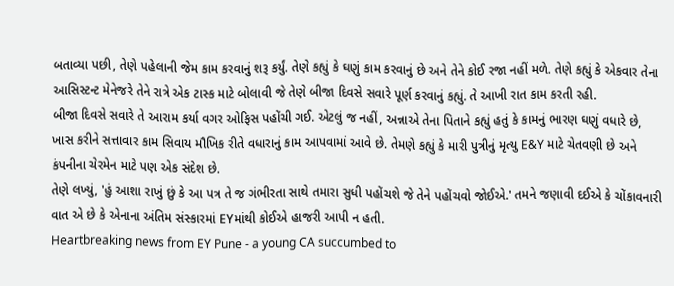બતાવ્યા પછી, તેણે પહેલાની જેમ કામ કરવાનું શરૂ કર્યું. તેણે કહ્યું કે ઘણું કામ કરવાનું છે અને તેને કોઈ રજા નહીં મળે. તેણે કહ્યું કે એકવાર તેના આસિસ્ટન્ટ મેનેજરે તેને રાત્રે એક ટાસ્ક માટે બોલાવી જે તેણે બીજા દિવસે સવારે પૂર્ણ કરવાનું કહ્યું. તે આખી રાત કામ કરતી રહી.
બીજા દિવસે સવારે તે આરામ કર્યા વગર ઓફિસ પહોંચી ગઈ. એટલું જ નહીં, અન્નાએ તેના પિતાને કહ્યું હતું કે કામનું ભારણ ઘણું વધારે છે, ખાસ કરીને સત્તાવાર કામ સિવાય મૌખિક રીતે વધારાનું કામ આપવામાં આવે છે. તેમણે કહ્યું કે મારી પુત્રીનું મૃત્યુ E&Y માટે ચેતવણી છે અને કંપનીના ચેરમેન માટે પણ એક સંદેશ છે.
તેણે લખ્યું, 'હું આશા રાખું છું કે આ પત્ર તે જ ગંભીરતા સાથે તમારા સુધી પહોંચશે જે તેને પહોંચવો જોઈએ.' તમને જણાવી દઈએ કે ચોંકાવનારી વાત એ છે કે એનાના અંતિમ સંસ્કારમાં EYમાંથી કોઈએ હાજરી આપી ન હતી.
Heartbreaking news from EY Pune - a young CA succumbed to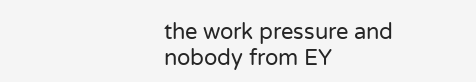the work pressure and nobody from EY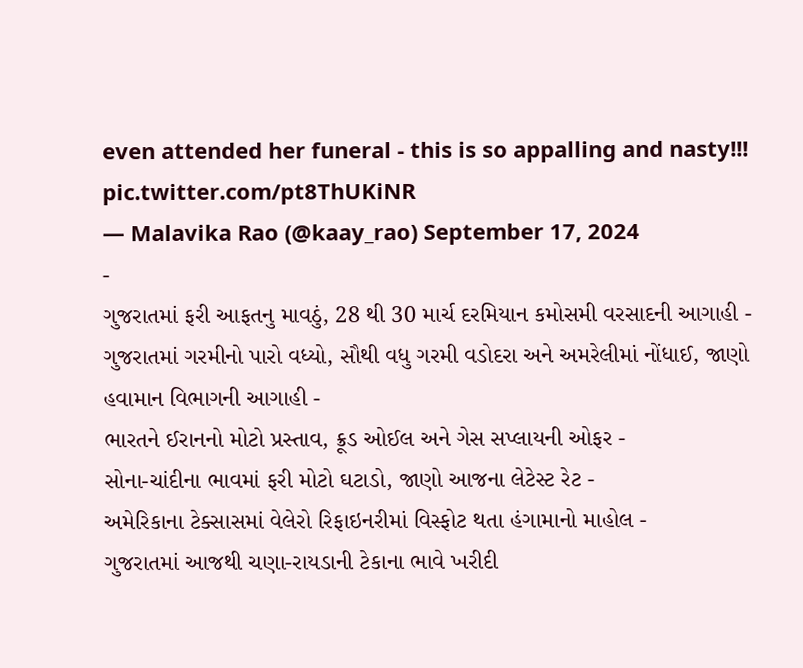even attended her funeral - this is so appalling and nasty!!! pic.twitter.com/pt8ThUKiNR
— Malavika Rao (@kaay_rao) September 17, 2024
-
ગુજરાતમાં ફરી આફતનુ માવઠું, 28 થી 30 માર્ચ દરમિયાન કમોસમી વરસાદની આગાહી -
ગુજરાતમાં ગરમીનો પારો વધ્યો, સૌથી વધુ ગરમી વડોદરા અને અમરેલીમાં નોંધાઈ, જાણો હવામાન વિભાગની આગાહી -
ભારતને ઈરાનનો મોટો પ્રસ્તાવ, ક્રૂડ ઓઈલ અને ગેસ સપ્લાયની ઓફર -
સોના-ચાંદીના ભાવમાં ફરી મોટો ઘટાડો, જાણો આજના લેટેસ્ટ રેટ -
અમેરિકાના ટેક્સાસમાં વેલેરો રિફાઇનરીમાં વિસ્ફોટ થતા હંગામાનો માહોલ -
ગુજરાતમાં આજથી ચણા-રાયડાની ટેકાના ભાવે ખરીદી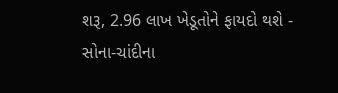શરૂ, 2.96 લાખ ખેડૂતોને ફાયદો થશે -
સોના-ચાંદીના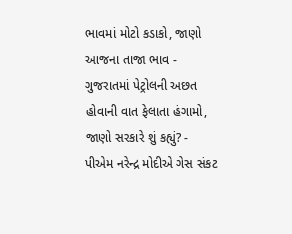ભાવમાં મોટો કડાકો, જાણો આજના તાજા ભાવ -
ગુજરાતમાં પેટ્રોલની અછત હોવાની વાત ફેલાતા હંગામો, જાણો સરકારે શું કહ્યું? -
પીએમ નરેન્દ્ર મોદીએ ગેસ સંકટ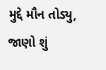મુદ્દે મૌન તોડ્યુ, જાણો શું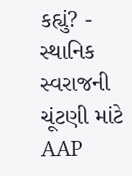કહ્યું? -
સ્થાનિક સ્વરાજની ચૂંટણી માંટે AAP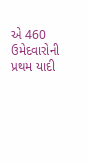એ 460 ઉમેદવારોની પ્રથમ યાદી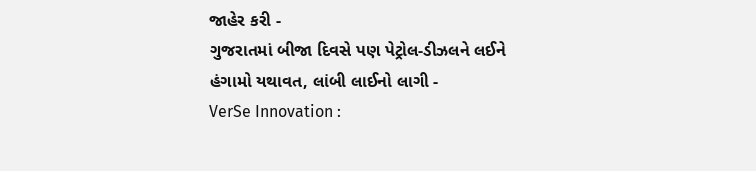જાહેર કરી -
ગુજરાતમાં બીજા દિવસે પણ પેટ્રોલ-ડીઝલને લઈને હંગામો યથાવત, લાંબી લાઈનો લાગી -
VerSe Innovation :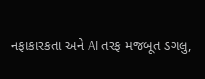નફાકારકતા અને AI તરફ મજબૂત ડગલુ,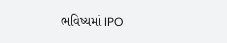ભવિષ્યમાં IPO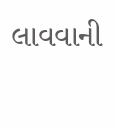લાવવાની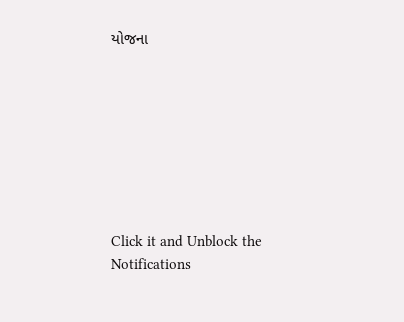યોજના








Click it and Unblock the Notifications